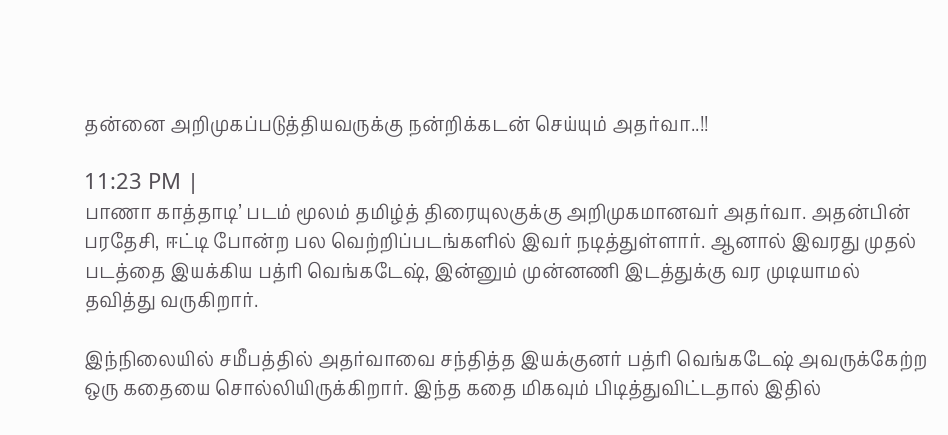தன்னை அறிமுகப்படுத்தியவருக்கு நன்றிக்கடன் செய்யும் அதர்வா..!!

11:23 PM |
பாணா காத்தாடி’ படம் மூலம் தமிழ்த் திரையுலகுக்கு அறிமுகமானவர் அதர்வா. அதன்பின் பரதேசி, ஈட்டி போன்ற பல வெற்றிப்படங்களில் இவர் நடித்துள்ளார். ஆனால் இவரது முதல் படத்தை இயக்கிய பத்ரி வெங்கடேஷ், இன்னும் முன்னணி இடத்துக்கு வர முடியாமல் தவித்து வருகிறார்.

இந்நிலையில் சமீபத்தில் அதர்வாவை சந்தித்த இயக்குனர் பத்ரி வெங்கடேஷ் அவருக்கேற்ற ஒரு கதையை சொல்லியிருக்கிறார். இந்த கதை மிகவும் பிடித்துவிட்டதால் இதில்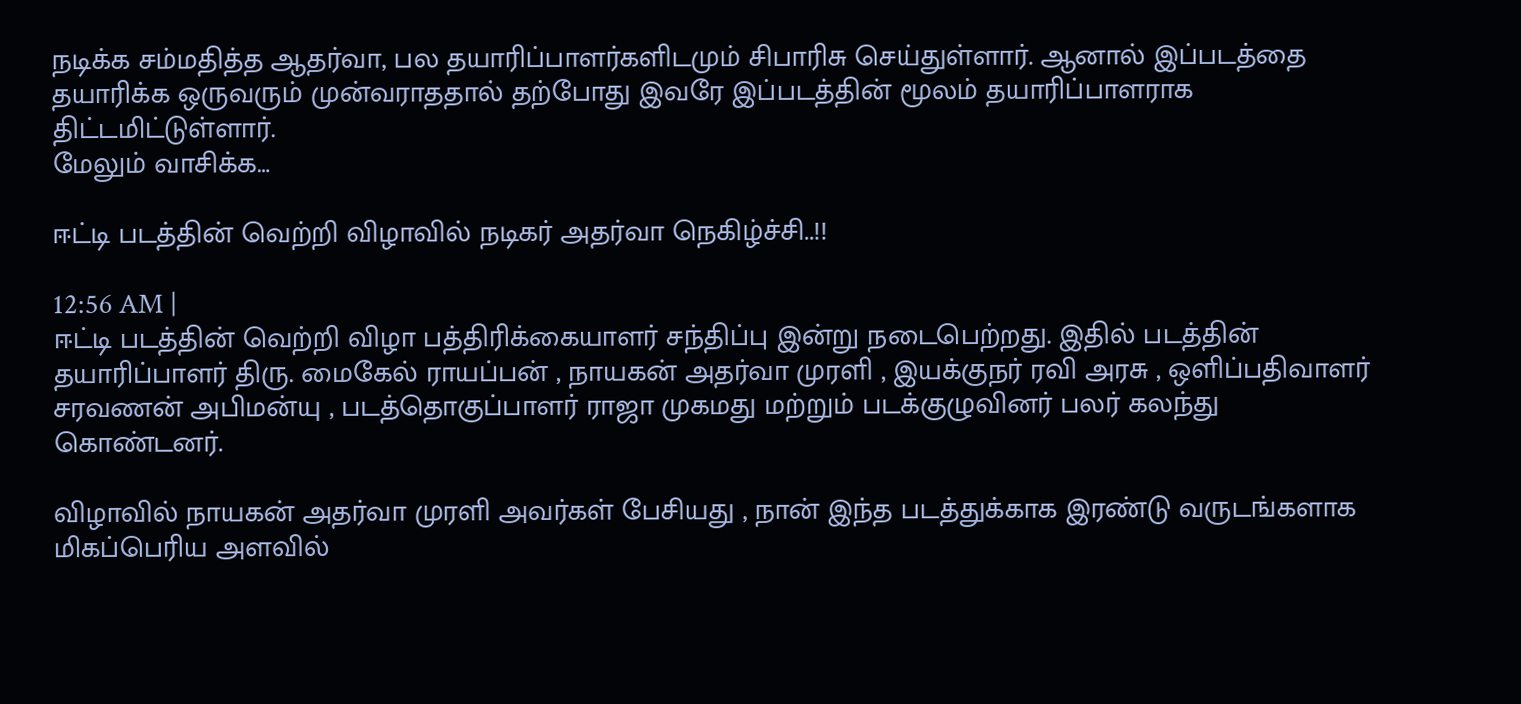நடிக்க சம்மதித்த ஆதர்வா, பல தயாரிப்பாளர்களிடமும் சிபாரிசு செய்துள்ளார். ஆனால் இப்படத்தை தயாரிக்க ஒருவரும் முன்வராததால் தற்போது இவரே இப்படத்தின் மூலம் தயாரிப்பாளராக
திட்டமிட்டுள்ளார்.
மேலும் வாசிக்க…

ஈட்டி படத்தின் வெற்றி விழாவில் நடிகர் அதர்வா நெகிழ்ச்சி..!!

12:56 AM |
ஈட்டி படத்தின் வெற்றி விழா பத்திரிக்கையாளர் சந்திப்பு இன்று நடைபெற்றது. இதில் படத்தின் தயாரிப்பாளர் திரு. மைகேல் ராயப்பன் , நாயகன் அதர்வா முரளி , இயக்குநர் ரவி அரசு , ஒளிப்பதிவாளர் சரவணன் அபிமன்யு , படத்தொகுப்பாளர் ராஜா முகமது மற்றும் படக்குழுவினர் பலர் கலந்து கொண்டனர்.

விழாவில் நாயகன் அதர்வா முரளி அவர்கள் பேசியது , நான் இந்த படத்துக்காக இரண்டு வருடங்களாக மிகப்பெரிய அளவில்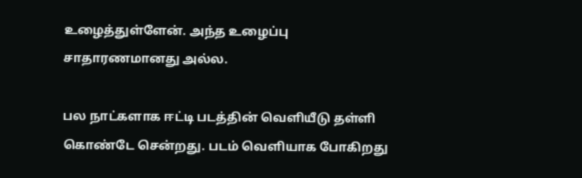உழைத்துள்ளேன். அந்த உழைப்பு சாதாரணமானது அல்ல.

பல நாட்களாக ஈட்டி படத்தின் வெளியீடு தள்ளி கொண்டே சென்றது. படம் வெளியாக போகிறது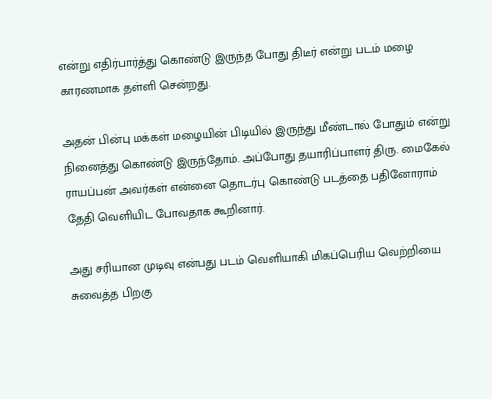என்று எதிர்பார்த்து கொண்டு இருந்த போது திடீர் என்று படம் மழை காரணமாக தள்ளி சென்றது.

அதன் பின்பு மக்கள் மழையின் பிடியில் இருந்து மீண்டால் போதும் என்று நினைத்து கொண்டு இருந்தோம். அப்போது தயாரிப்பாளர் திரு. மைகேல் ராயப்பன் அவர்கள் என்னை தொடர்பு கொண்டு படத்தை பதினோராம் தேதி வெளியிட போவதாக கூறினார்.

அது சரியான முடிவு என்பது படம் வெளியாகி மிகப்பெரிய வெற்றியை சுவைத்த பிறகு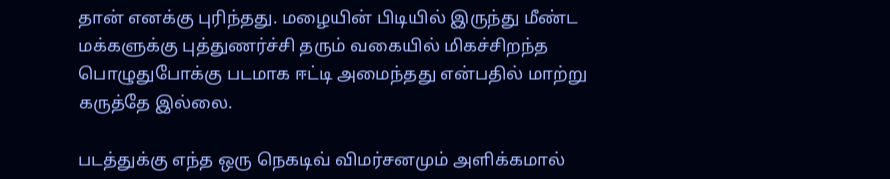தான் எனக்கு புரிந்தது. மழையின் பிடியில் இருந்து மீண்ட மக்களுக்கு புத்துணர்ச்சி தரும் வகையில் மிகச்சிறந்த பொழுதுபோக்கு படமாக ஈட்டி அமைந்தது என்பதில் மாற்று கருத்தே இல்லை.

படத்துக்கு எந்த ஒரு நெகடிவ் விமர்சனமும் அளிக்கமால்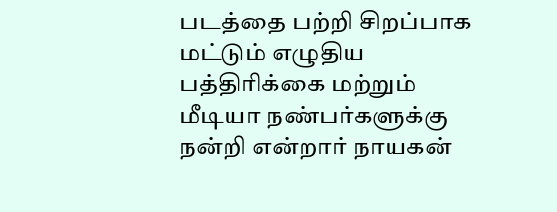படத்தை பற்றி சிறப்பாக மட்டும் எழுதிய பத்திரிக்கை மற்றும் மீடியா நண்பர்களுக்கு நன்றி என்றார் நாயகன்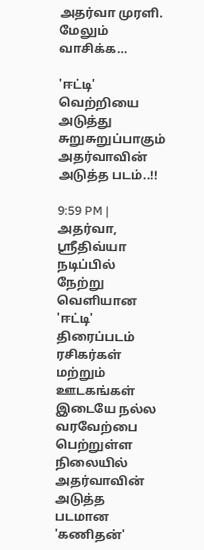அதர்வா முரளி.
மேலும் வாசிக்க…

'ஈட்டி' வெற்றியை அடுத்து சுறுசுறுப்பாகும் அதர்வாவின் அடுத்த படம்..!!

9:59 PM |
அதர்வா, ஸ்ரீதிவ்யா நடிப்பில் நேற்று வெளியான 'ஈட்டி' திரைப்படம் ரசிகர்கள் மற்றும் ஊடகங்கள் இடையே நல்ல வரவேற்பை பெற்றுள்ள நிலையில் அதர்வாவின் அடுத்த படமான 'கணிதன்'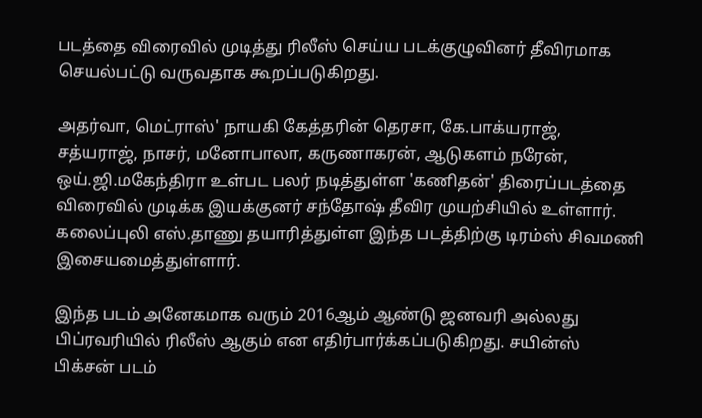படத்தை விரைவில் முடித்து ரிலீஸ் செய்ய படக்குழுவினர் தீவிரமாக செயல்பட்டு வருவதாக கூறப்படுகிறது.

அதர்வா, மெட்ராஸ்' நாயகி கேத்தரின் தெரசா, கே.பாக்யராஜ், சத்யராஜ், நாசர், மனோபாலா, கருணாகரன், ஆடுகளம் நரேன், ஒய்.ஜி.மகேந்திரா உள்பட பலர் நடித்துள்ள 'கணிதன்' திரைப்படத்தை விரைவில் முடிக்க இயக்குனர் சந்தோஷ் தீவிர முயற்சியில் உள்ளார். கலைப்புலி எஸ்.தாணு தயாரித்துள்ள இந்த படத்திற்கு டிரம்ஸ் சிவமணி இசையமைத்துள்ளார்.

இந்த படம் அனேகமாக வரும் 2016ஆம் ஆண்டு ஜனவரி அல்லது பிப்ரவரியில் ரிலீஸ் ஆகும் என எதிர்பார்க்கப்படுகிறது. சயின்ஸ் பிக்சன் படம்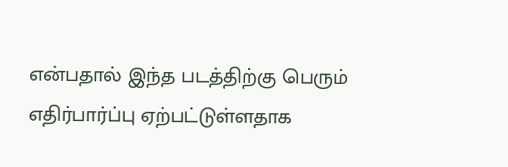என்பதால் இந்த படத்திற்கு பெரும் எதிர்பார்ப்பு ஏற்பட்டுள்ளதாக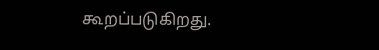கூறப்படுகிறது.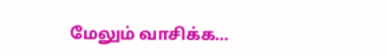மேலும் வாசிக்க…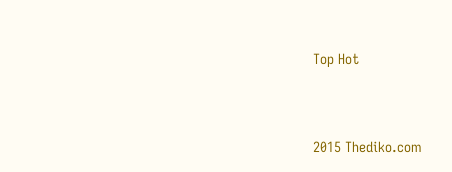Top Hot


2015 Thediko.com